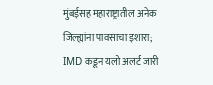मुंबईसह महाराष्ट्रातील अनेक जिल्ह्यांना पावसाचा इशारा; IMD कडून यलो अलर्ट जारी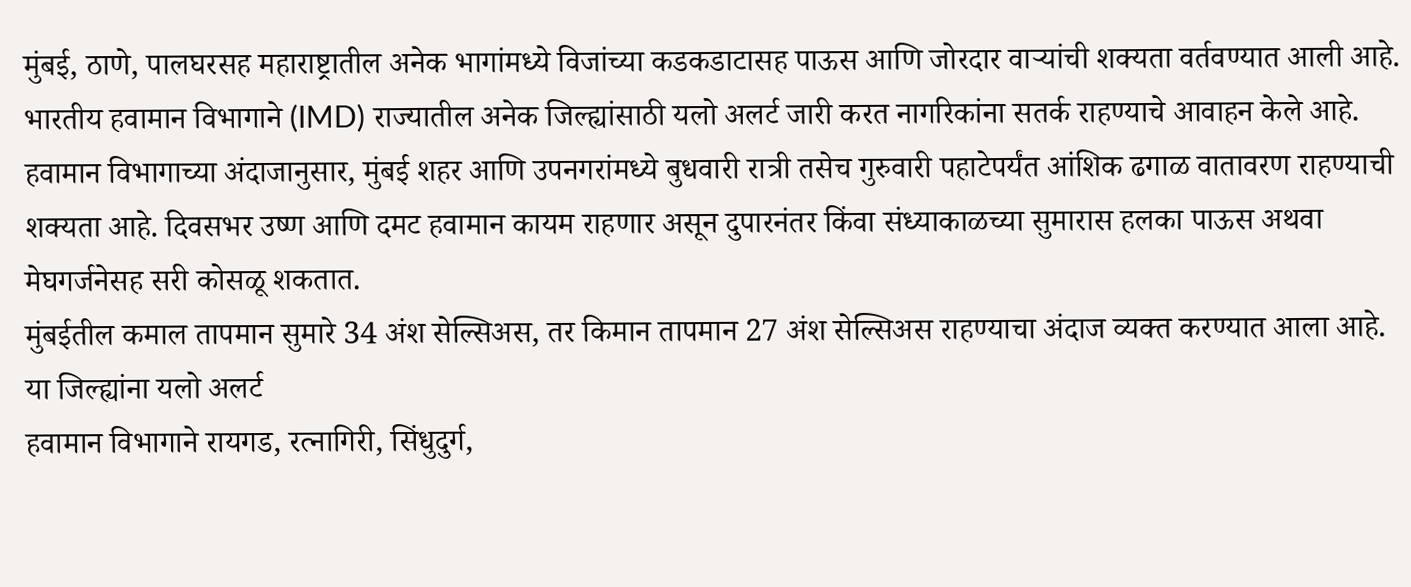मुंबई, ठाणे, पालघरसह महाराष्ट्रातील अनेक भागांमध्ये विजांच्या कडकडाटासह पाऊस आणि जोरदार वाऱ्यांची शक्यता वर्तवण्यात आली आहे. भारतीय हवामान विभागाने (IMD) राज्यातील अनेक जिल्ह्यांसाठी यलो अलर्ट जारी करत नागरिकांना सतर्क राहण्याचे आवाहन केले आहे.
हवामान विभागाच्या अंदाजानुसार, मुंबई शहर आणि उपनगरांमध्ये बुधवारी रात्री तसेच गुरुवारी पहाटेपर्यंत आंशिक ढगाळ वातावरण राहण्याची शक्यता आहे. दिवसभर उष्ण आणि दमट हवामान कायम राहणार असून दुपारनंतर किंवा संध्याकाळच्या सुमारास हलका पाऊस अथवा मेघगर्जनेसह सरी कोसळू शकतात.
मुंबईतील कमाल तापमान सुमारे 34 अंश सेल्सिअस, तर किमान तापमान 27 अंश सेल्सिअस राहण्याचा अंदाज व्यक्त करण्यात आला आहे.
या जिल्ह्यांना यलो अलर्ट
हवामान विभागाने रायगड, रत्नागिरी, सिंधुदुर्ग,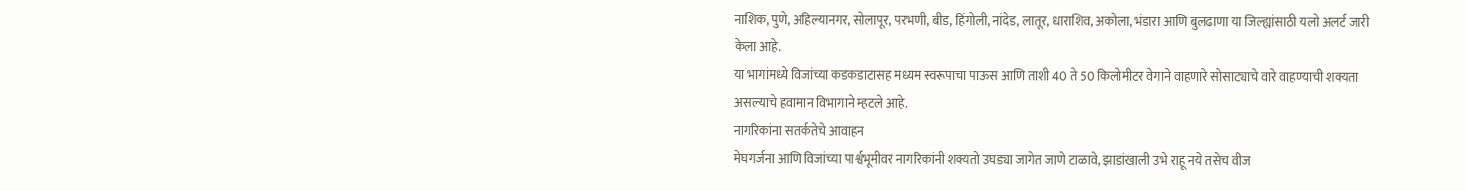नाशिक, पुणे, अहिल्यानगर, सोलापूर, परभणी, बीड, हिंगोली, नांदेड, लातूर, धाराशिव, अकोला, भंडारा आणि बुलढाणा या जिल्ह्यांसाठी यलो अलर्ट जारी केला आहे.
या भागांमध्ये विजांच्या कडकडाटासह मध्यम स्वरूपाचा पाऊस आणि ताशी 40 ते 50 किलोमीटर वेगाने वाहणारे सोसाट्याचे वारे वाहण्याची शक्यता असल्याचे हवामान विभागाने म्हटले आहे.
नागरिकांना सतर्कतेचे आवाहन
मेघगर्जना आणि विजांच्या पार्श्वभूमीवर नागरिकांनी शक्यतो उघड्या जागेत जाणे टाळावे, झाडांखाली उभे राहू नये तसेच वीज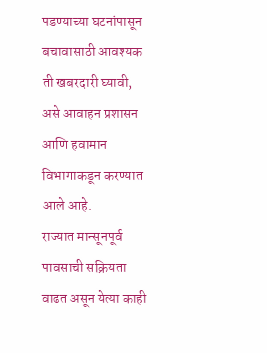पडण्याच्या घटनांपासून बचावासाठी आवश्यक ती खबरदारी घ्यावी, असे आवाहन प्रशासन आणि हवामान विभागाकडून करण्यात आले आहे.
राज्यात मान्सूनपूर्व पावसाची सक्रियता वाढत असून येत्या काही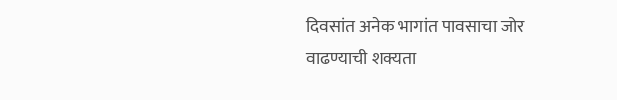दिवसांत अनेक भागांत पावसाचा जोर वाढण्याची शक्यता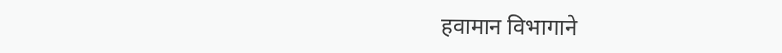हवामान विभागाने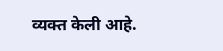व्यक्त केली आहे.